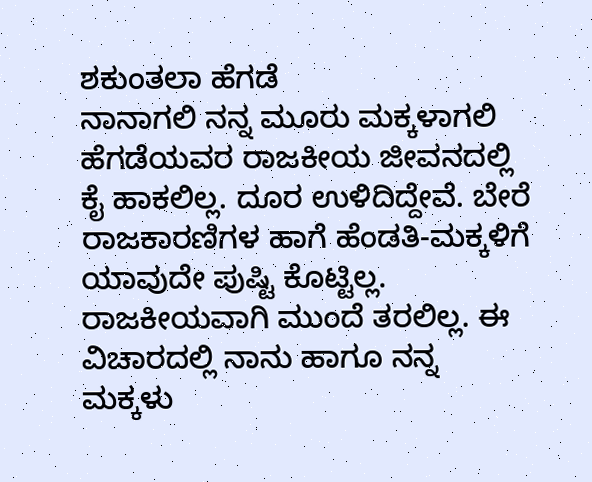ಶಕುಂತಲಾ ಹೆಗಡೆ
ನಾನಾಗಲಿ ನನ್ನ ಮೂರು ಮಕ್ಕಳಾಗಲಿ ಹೆಗಡೆಯವರ ರಾಜಕೀಯ ಜೀವನದಲ್ಲಿ ಕೈ ಹಾಕಲಿಲ್ಲ. ದೂರ ಉಳಿದಿದ್ದೇವೆ. ಬೇರೆ ರಾಜಕಾರಣಿಗಳ ಹಾಗೆ ಹೆಂಡತಿ-ಮಕ್ಕಳಿಗೆ ಯಾವುದೇ ಪುಷ್ಟಿ ಕೊಟ್ಟಿಲ್ಲ. ರಾಜಕೀಯವಾಗಿ ಮುಂದೆ ತರಲಿಲ್ಲ. ಈ ವಿಚಾರದಲ್ಲಿ ನಾನು ಹಾಗೂ ನನ್ನ ಮಕ್ಕಳು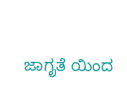ಜಾಗೃತೆ ಯಿಂದ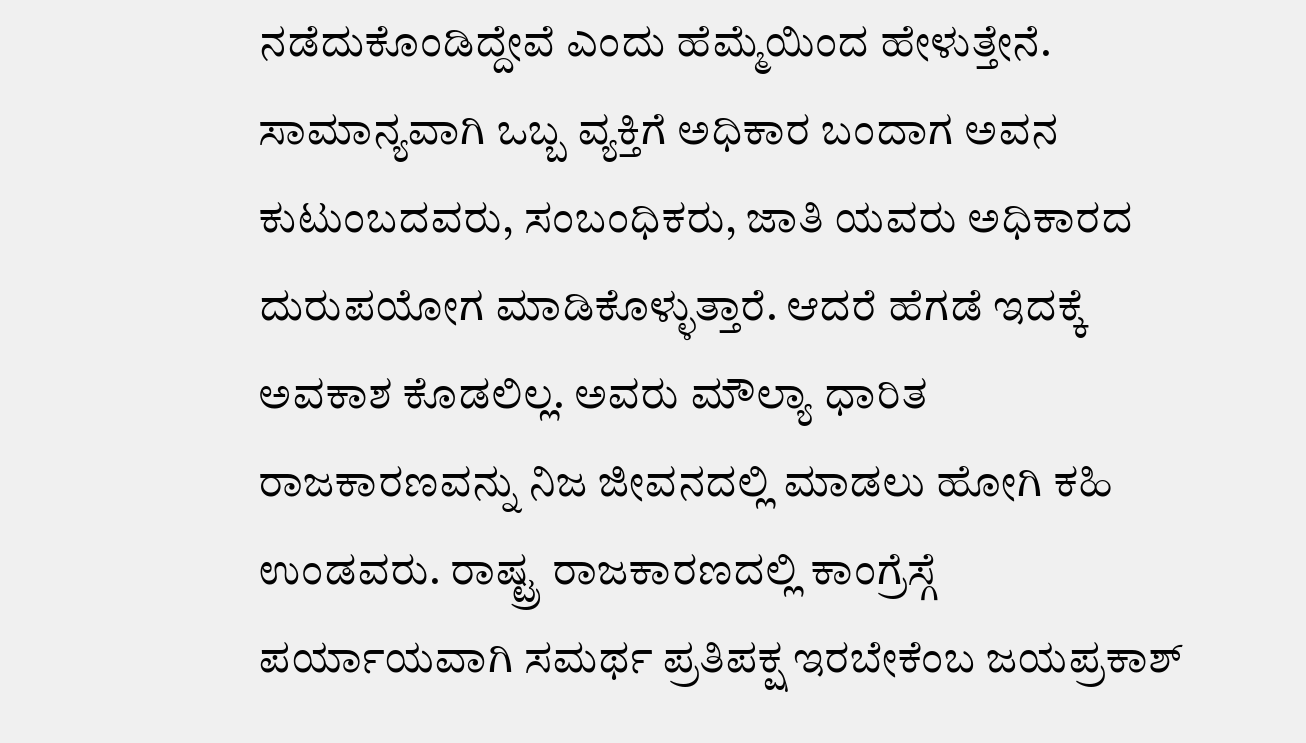ನಡೆದುಕೊಂಡಿದ್ದೇವೆ ಎಂದು ಹೆಮ್ಮೆಯಿಂದ ಹೇಳುತ್ತೇನೆ.
ಸಾಮಾನ್ಯವಾಗಿ ಒಬ್ಬ ವ್ಯಕ್ತಿಗೆ ಅಧಿಕಾರ ಬಂದಾಗ ಅವನ ಕುಟುಂಬದವರು, ಸಂಬಂಧಿಕರು, ಜಾತಿ ಯವರು ಅಧಿಕಾರದ ದುರುಪಯೋಗ ಮಾಡಿಕೊಳ್ಳುತ್ತಾರೆ. ಆದರೆ ಹೆಗಡೆ ಇದಕ್ಕೆ ಅವಕಾಶ ಕೊಡಲಿಲ್ಲ. ಅವರು ಮೌಲ್ಯಾ ಧಾರಿತ ರಾಜಕಾರಣವನ್ನು ನಿಜ ಜೀವನದಲ್ಲಿ ಮಾಡಲು ಹೋಗಿ ಕಹಿ ಉಂಡವರು. ರಾಷ್ಟ್ರ ರಾಜಕಾರಣದಲ್ಲಿ ಕಾಂಗ್ರೆಸ್ಗೆ ಪರ್ಯಾಯವಾಗಿ ಸಮರ್ಥ ಪ್ರತಿಪಕ್ಷ ಇರಬೇಕೆಂಬ ಜಯಪ್ರಕಾಶ್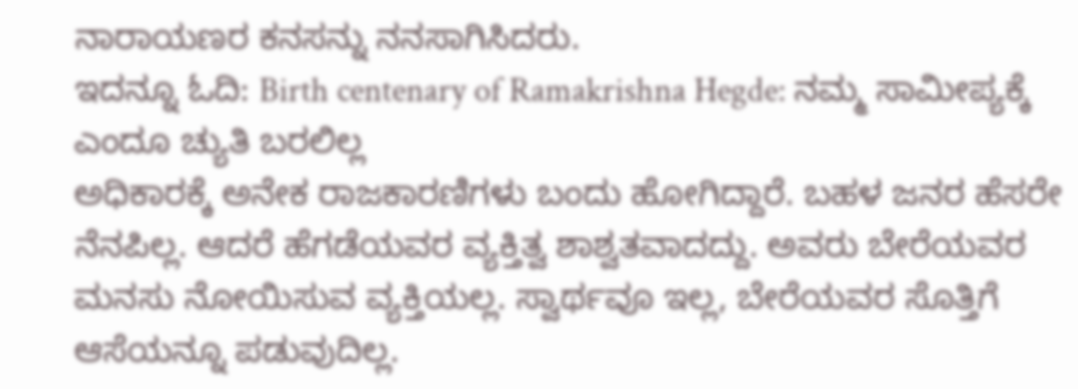ನಾರಾಯಣರ ಕನಸನ್ನು ನನಸಾಗಿಸಿದರು.
ಇದನ್ನೂ ಓದಿ: Birth centenary of Ramakrishna Hegde: ನಮ್ಮ ಸಾಮೀಪ್ಯಕ್ಕೆ ಎಂದೂ ಚ್ಯುತಿ ಬರಲಿಲ್ಲ
ಅಧಿಕಾರಕ್ಕೆ ಅನೇಕ ರಾಜಕಾರಣಿಗಳು ಬಂದು ಹೋಗಿದ್ದಾರೆ. ಬಹಳ ಜನರ ಹೆಸರೇ ನೆನಪಿಲ್ಲ. ಆದರೆ ಹೆಗಡೆಯವರ ವ್ಯಕ್ತಿತ್ವ ಶಾಶ್ವತವಾದದ್ದು. ಅವರು ಬೇರೆಯವರ ಮನಸು ನೋಯಿಸುವ ವ್ಯಕ್ತಿಯಲ್ಲ. ಸ್ವಾರ್ಥವೂ ಇಲ್ಲ, ಬೇರೆಯವರ ಸೊತ್ತಿಗೆ ಆಸೆಯನ್ನೂ ಪಡುವುದಿಲ್ಲ.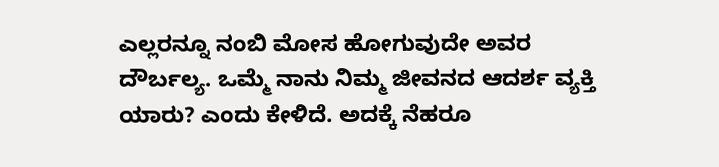ಎಲ್ಲರನ್ನೂ ನಂಬಿ ಮೋಸ ಹೋಗುವುದೇ ಅವರ ದೌರ್ಬಲ್ಯ. ಒಮ್ಮೆ ನಾನು ನಿಮ್ಮ ಜೀವನದ ಆದರ್ಶ ವ್ಯಕ್ತಿ ಯಾರು? ಎಂದು ಕೇಳಿದೆ. ಅದಕ್ಕೆ ನೆಹರೂ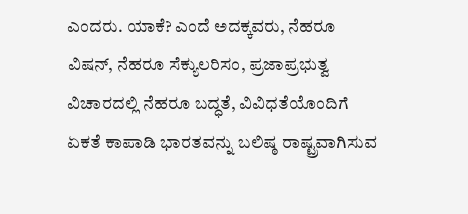ಎಂದರು. ಯಾಕೆ? ಎಂದೆ ಅದಕ್ಕವರು, ನೆಹರೂ ವಿಷನ್, ನೆಹರೂ ಸೆಕ್ಯುಲರಿಸಂ, ಪ್ರಜಾಪ್ರಭುತ್ವ ವಿಚಾರದಲ್ಲಿ ನೆಹರೂ ಬದ್ಧತೆ, ವಿವಿಧತೆಯೊಂದಿಗೆ ಏಕತೆ ಕಾಪಾಡಿ ಭಾರತವನ್ನು ಬಲಿಷ್ಠ ರಾಷ್ಟ್ರವಾಗಿಸುವ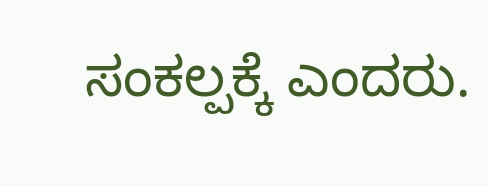ಸಂಕಲ್ಪಕ್ಕೆ ಎಂದರು.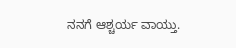ನನಗೆ ಆಶ್ಚರ್ಯ ವಾಯ್ತು.